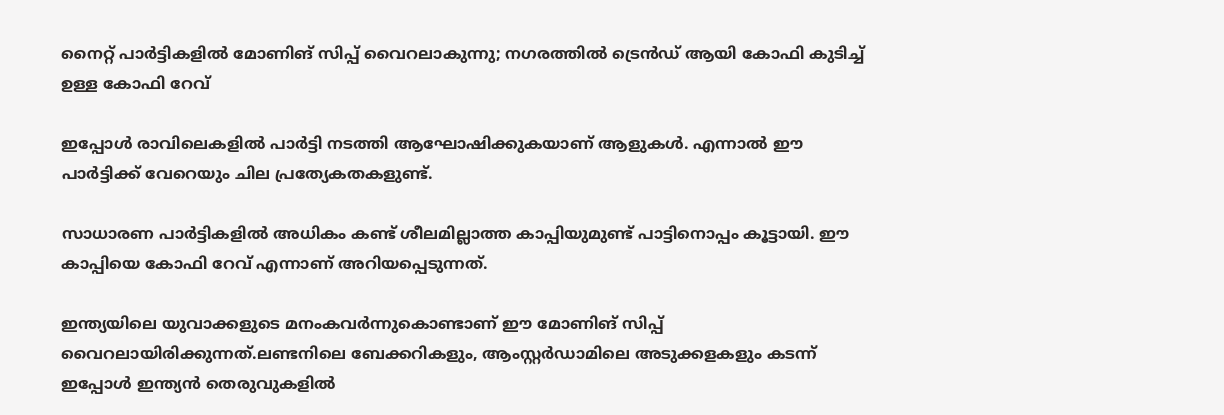നൈറ്റ് പാർട്ടികളിൽ മോണിങ് സിപ്പ് വൈറലാകുന്നു; നഗരത്തിൽ ട്രെൻഡ് ആയി കോഫി കുടിച്ച്‌ ഉള്ള കോഫി റേവ്

ഇപ്പോള്‍ രാവിലെകളില്‍ പാർട്ടി നടത്തി ആഘോഷിക്കുകയാണ് ആളുകള്‍. എന്നാല്‍ ഈ പാർട്ടിക്ക് വേറെയും ചില പ്രത്യേകതകളുണ്ട്.

സാധാരണ പാർട്ടികളില്‍ അധികം കണ്ട് ശീലമില്ലാത്ത കാപ്പിയുമുണ്ട് പാട്ടിനൊപ്പം കൂട്ടായി. ഈ കാപ്പിയെ കോഫി റേവ് എന്നാണ് അറിയപ്പെടുന്നത്.

ഇന്ത്യയിലെ യുവാക്കളുടെ മനംകവർന്നുകൊണ്ടാണ് ഈ മോണിങ് സിപ്പ് വൈറലായിരിക്കുന്നത്.ലണ്ടനിലെ ബേക്കറികളും, ആംസ്റ്റർഡാമിലെ അടുക്കളകളും കടന്ന് ഇപ്പോള്‍ ഇന്ത്യൻ തെരുവുകളില്‍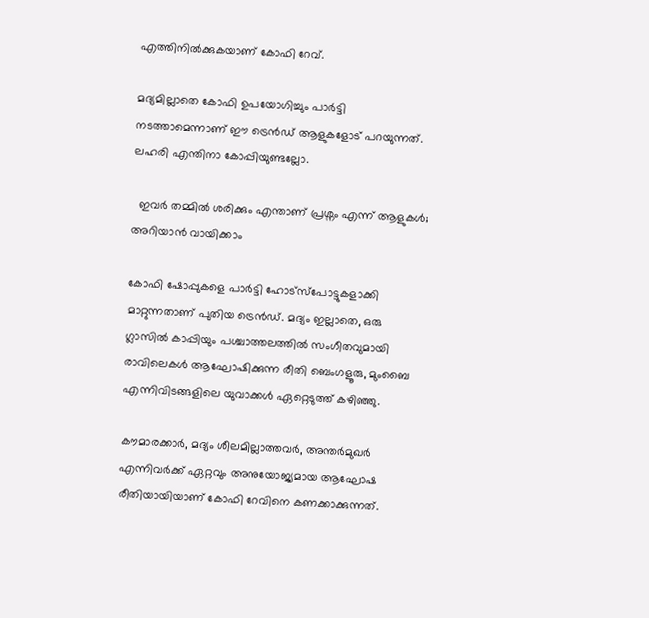എത്തിനില്‍ക്കുകയാണ് കോഫി റേവ്.

മദ്യമില്ലാതെ കോഫി ഉപയോഗിച്ചും പാർട്ടി നടത്താമെന്നാണ് ഈ ട്രെൻഡ് ആളുകളോട് പറയുന്നത്. ലഹരി എന്തിനാ കോപ്പിയുണ്ടല്ലോ.

  ഇവർ തമ്മിൽ ശരിക്കും എന്താണ് പ്രശ്നം എന്ന് ആളുകൾ; അറിയാൻ വായിക്കാം

കോഫി ഷോപ്പുകളെ പാർട്ടി ഹോട്‌സ്‌പോട്ടുകളാക്കി മാറ്റുന്നതാണ് പുതിയ ട്രെൻഡ്. മദ്യം ഇല്ലാതെ, ഒരു ഗ്ലാസില്‍ കാപ്പിയും പശ്ചാത്തലത്തില്‍ സംഗീതവുമായി രാവിലെകള്‍ ആഘോഷിക്കുന്ന രീതി ബെംഗളൂരു, മുംബൈ എന്നിവിടങ്ങളിലെ യുവാക്കള്‍ ഏറ്റെടുത്ത് കഴിഞ്ഞു.

കൗമാരക്കാർ, മദ്യം ശീലമില്ലാത്തവർ, അന്തർമുഖർ എന്നിവർക്ക് ഏറ്റവും അനുയോജ്യമായ ആഘോഷ രീതിയായിയാണ് കോഫി റേവിനെ കണക്കാക്കുന്നത്.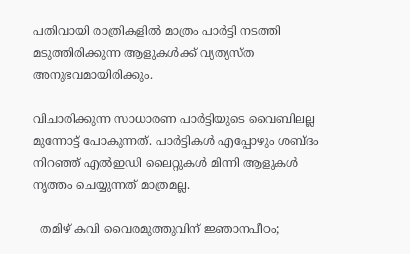പതിവായി രാത്രികളില്‍ മാത്രം പാർട്ടി നടത്തി മടുത്തിരിക്കുന്ന ആളുകള്‍ക്ക് വ്യത്യസ്ത അനുഭവമായിരിക്കും.

വിചാരിക്കുന്ന സാധാരണ പാർട്ടിയുടെ വൈബിലല്ല മുന്നോട്ട് പോകുന്നത്. പാർട്ടികള്‍ എപ്പോഴും ശബ്ദം നിറഞ്ഞ് എല്‍ഇഡി ലൈറ്റുകള്‍ മിന്നി ആളുകള്‍ നൃത്തം ചെയ്യുന്നത് മാത്രമല്ല.

  തമിഴ് കവി വൈരമുത്തുവിന് ജ്ഞാനപീഠം;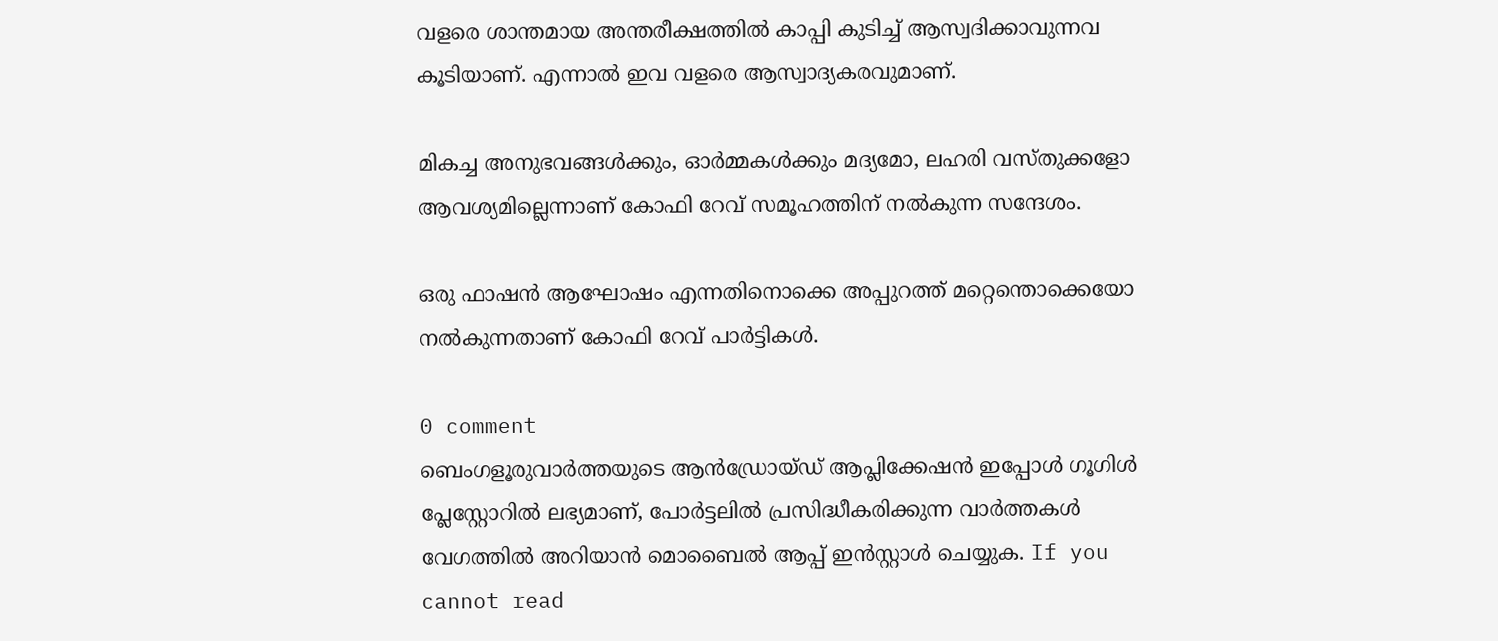വളരെ ശാന്തമായ അന്തരീക്ഷത്തില്‍ കാപ്പി കുടിച്ച്‌ ആസ്വദിക്കാവുന്നവ കൂടിയാണ്. എന്നാല്‍ ഇവ വളരെ ആസ്വാദ്യകരവുമാണ്.

മികച്ച അനുഭവങ്ങള്‍ക്കും, ഓർമ്മകള്‍ക്കും മദ്യമോ, ലഹരി വസ്തുക്കളോ ആവശ്യമില്ലെന്നാണ് കോഫി റേവ് സമൂഹത്തിന് നല്‍കുന്ന സന്ദേശം.

ഒരു ഫാഷൻ ആഘോഷം എന്നതിനൊക്കെ അപ്പുറത്ത് മറ്റെന്തൊക്കെയോ നല്‍കുന്നതാണ് കോഫി റേവ് പാർട്ടികള്‍.

0 comment
ബെംഗളൂരുവാർത്തയുടെ ആൻഡ്രോയ്ഡ് ആപ്ലിക്കേഷൻ ഇപ്പോൾ ഗൂഗിൾ പ്ലേസ്റ്റോറിൽ ലഭ്യമാണ്, പോർട്ടലിൽ പ്രസിദ്ധീകരിക്കുന്ന വാർത്തകൾ വേഗത്തിൽ അറിയാൻ മൊബൈൽ ആപ്പ് ഇൻസ്റ്റാൾ ചെയ്യുക. If you cannot read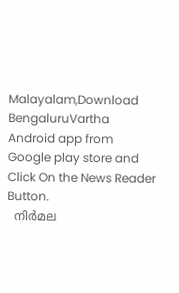Malayalam,Download BengaluruVartha Android app from Google play store and Click On the News Reader Button.
  നിര്‍മല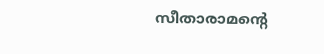സീതാരാമന്റെ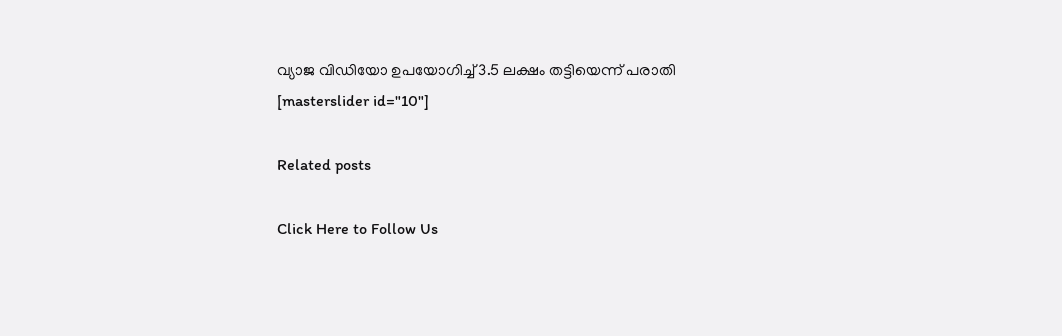വ്യാജ വിഡിയോ ഉപയോഗിച്ച് 3.5 ലക്ഷം തട്ടിയെന്ന് പരാതി
[masterslider id="10"]

Related posts

Click Here to Follow Us